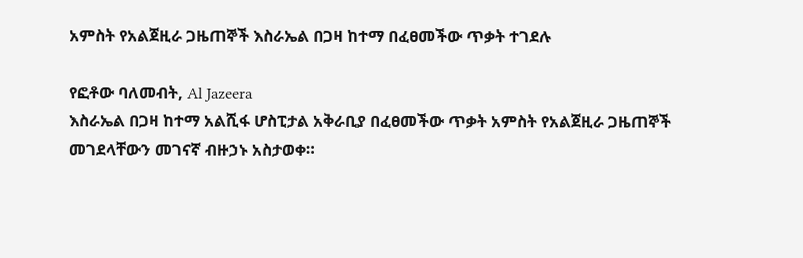አምስት የአልጀዚራ ጋዜጠኞች እስራኤል በጋዛ ከተማ በፈፀመችው ጥቃት ተገደሉ

የፎቶው ባለመብት, Al Jazeera
እስራኤል በጋዛ ከተማ አልሺፋ ሆስፒታል አቅራቢያ በፈፀመችው ጥቃት አምስት የአልጀዚራ ጋዜጠኞች መገደላቸውን መገናኛ ብዙኃኑ አስታወቀ።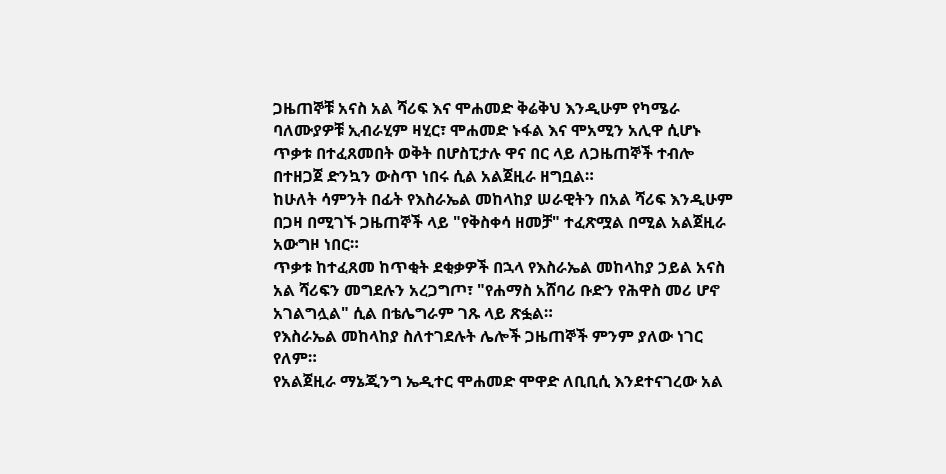ጋዜጠኞቹ አናስ አል ሻሪፍ እና ሞሐመድ ቅሬቅህ እንዲሁም የካሜራ ባለሙያዎቹ ኢብራሂም ዛሂር፣ ሞሐመድ ኑፋል እና ሞአሚን አሊዋ ሲሆኑ ጥቃቱ በተፈጸመበት ወቅት በሆስፒታሉ ዋና በር ላይ ለጋዜጠኞች ተብሎ በተዘጋጀ ድንኳን ውስጥ ነበሩ ሲል አልጀዚራ ዘግቧል።
ከሁለት ሳምንት በፊት የእስራኤል መከላከያ ሠራዊትን በአል ሻሪፍ እንዲሁም በጋዛ በሚገኙ ጋዜጠኞች ላይ "የቅስቀሳ ዘመቻ" ተፈጽሟል በሚል አልጀዚራ አውግዞ ነበር።
ጥቃቱ ከተፈጸመ ከጥቂት ደቂቃዎች በኋላ የእስራኤል መከላከያ ኃይል አናስ አል ሻሪፍን መግደሉን አረጋግጦ፣ "የሐማስ አሸባሪ ቡድን የሕዋስ መሪ ሆኖ አገልግሏል" ሲል በቴሌግራም ገጹ ላይ ጽፏል።
የእስራኤል መከላከያ ስለተገደሉት ሌሎች ጋዜጠኞች ምንም ያለው ነገር የለም።
የአልጀዚራ ማኔጂንግ ኤዲተር ሞሐመድ ሞዋድ ለቢቢሲ እንደተናገረው አል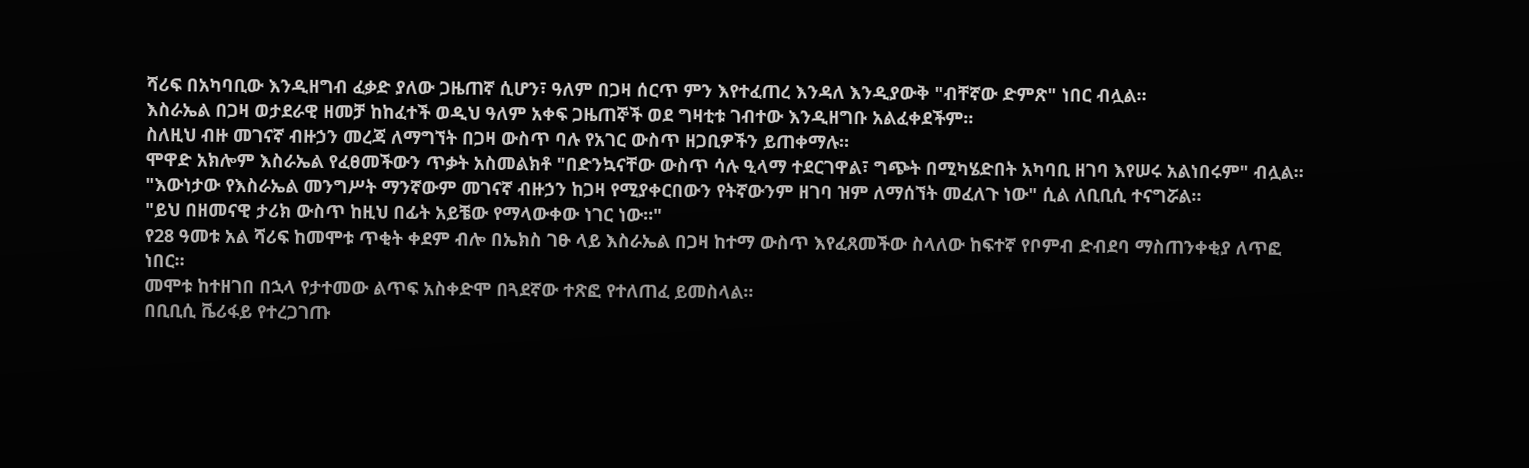ሻሪፍ በአካባቢው እንዲዘግብ ፈቃድ ያለው ጋዜጠኛ ሲሆን፣ ዓለም በጋዛ ሰርጥ ምን እየተፈጠረ እንዳለ እንዲያውቅ "ብቸኛው ድምጽ" ነበር ብሏል።
እስራኤል በጋዛ ወታደራዊ ዘመቻ ከከፈተች ወዲህ ዓለም አቀፍ ጋዜጠኞች ወደ ግዛቲቱ ገብተው እንዲዘግቡ አልፈቀደችም።
ስለዚህ ብዙ መገናኛ ብዙኃን መረጃ ለማግኘት በጋዛ ውስጥ ባሉ የአገር ውስጥ ዘጋቢዎችን ይጠቀማሉ።
ሞዋድ አክሎም እስራኤል የፈፀመችውን ጥቃት አስመልክቶ "በድንኳናቸው ውስጥ ሳሉ ዒላማ ተደርገዋል፣ ግጭት በሚካሄድበት አካባቢ ዘገባ እየሠሩ አልነበሩም" ብሏል።
"እውነታው የእስራኤል መንግሥት ማንኛውም መገናኛ ብዙኃን ከጋዛ የሚያቀርበውን የትኛውንም ዘገባ ዝም ለማሰኘት መፈለጉ ነው" ሲል ለቢቢሲ ተናግሯል።
"ይህ በዘመናዊ ታሪክ ውስጥ ከዚህ በፊት አይቼው የማላውቀው ነገር ነው።"
የ28 ዓመቱ አል ሻሪፍ ከመሞቱ ጥቂት ቀደም ብሎ በኤክስ ገፁ ላይ እስራኤል በጋዛ ከተማ ውስጥ እየፈጸመችው ስላለው ከፍተኛ የቦምብ ድብደባ ማስጠንቀቂያ ለጥፎ ነበር።
መሞቱ ከተዘገበ በኋላ የታተመው ልጥፍ አስቀድሞ በጓደኛው ተጽፎ የተለጠፈ ይመስላል።
በቢቢሲ ቬሪፋይ የተረጋገጡ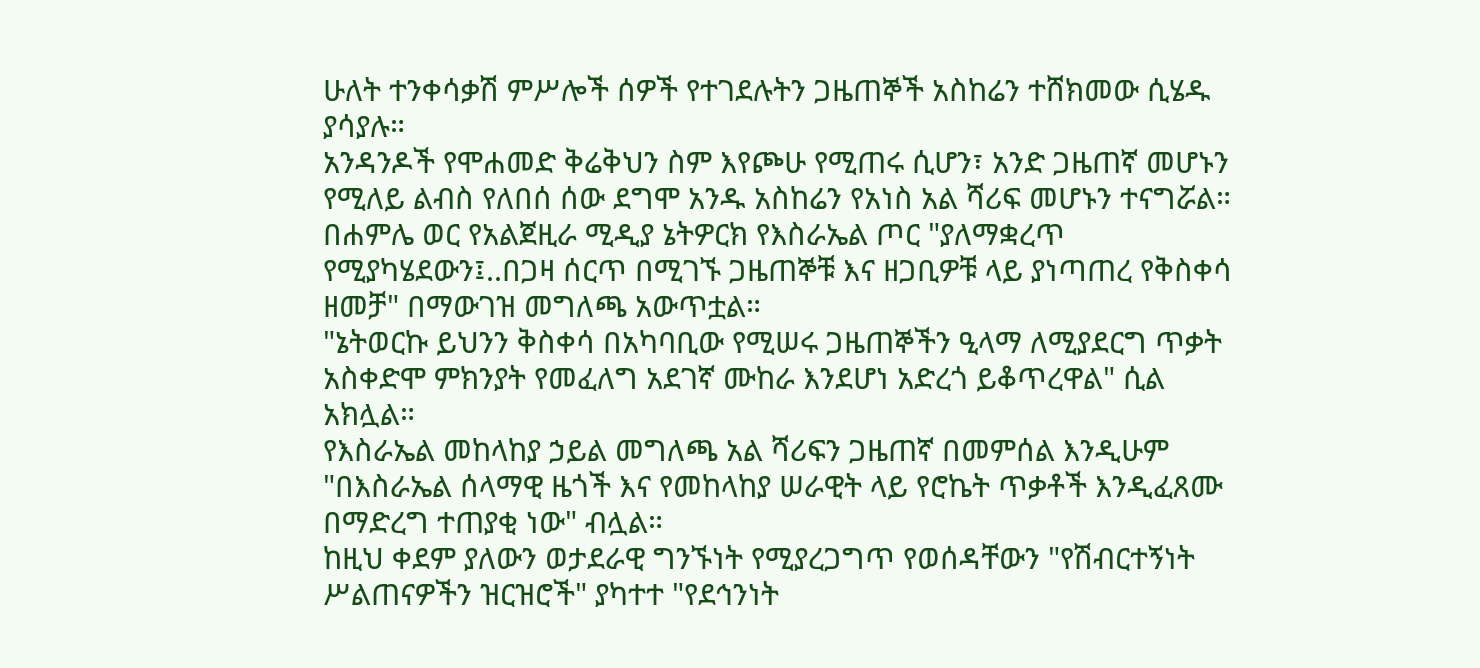ሁለት ተንቀሳቃሽ ምሥሎች ሰዎች የተገደሉትን ጋዜጠኞች አስከሬን ተሸክመው ሲሄዱ ያሳያሉ።
አንዳንዶች የሞሐመድ ቅሬቅህን ስም እየጮሁ የሚጠሩ ሲሆን፣ አንድ ጋዜጠኛ መሆኑን የሚለይ ልብስ የለበሰ ሰው ደግሞ አንዱ አስከሬን የአነስ አል ሻሪፍ መሆኑን ተናግሯል።
በሐምሌ ወር የአልጀዚራ ሚዲያ ኔትዎርክ የእስራኤል ጦር "ያለማቋረጥ የሚያካሄደውን፤..በጋዛ ሰርጥ በሚገኙ ጋዜጠኞቹ እና ዘጋቢዎቹ ላይ ያነጣጠረ የቅስቀሳ ዘመቻ" በማውገዝ መግለጫ አውጥቷል።
"ኔትወርኩ ይህንን ቅስቀሳ በአካባቢው የሚሠሩ ጋዜጠኞችን ዒላማ ለሚያደርግ ጥቃት አስቀድሞ ምክንያት የመፈለግ አደገኛ ሙከራ እንደሆነ አድረጎ ይቆጥረዋል" ሲል አክሏል።
የእስራኤል መከላከያ ኃይል መግለጫ አል ሻሪፍን ጋዜጠኛ በመምሰል እንዲሁም "በእስራኤል ሰላማዊ ዜጎች እና የመከላከያ ሠራዊት ላይ የሮኬት ጥቃቶች እንዲፈጸሙ በማድረግ ተጠያቂ ነው" ብሏል።
ከዚህ ቀደም ያለውን ወታደራዊ ግንኙነት የሚያረጋግጥ የወሰዳቸውን "የሽብርተኝነት ሥልጠናዎችን ዝርዝሮች" ያካተተ "የደኅንነት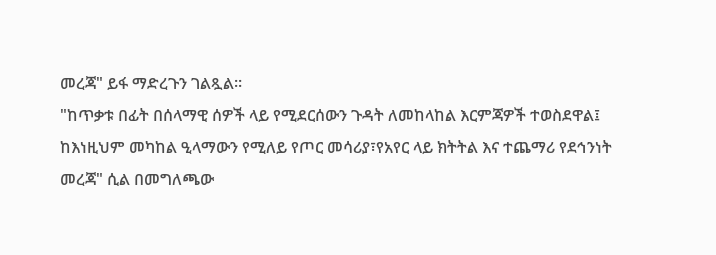መረጃ" ይፋ ማድረጉን ገልጿል።
"ከጥቃቱ በፊት በሰላማዊ ሰዎች ላይ የሚደርሰውን ጉዳት ለመከላከል እርምጃዎች ተወስደዋል፤ ከእነዚህም መካከል ዒላማውን የሚለይ የጦር መሳሪያ፣የአየር ላይ ክትትል እና ተጨማሪ የደኅንነት መረጃ" ሲል በመግለጫው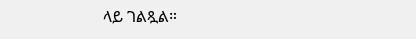ላይ ገልጿል።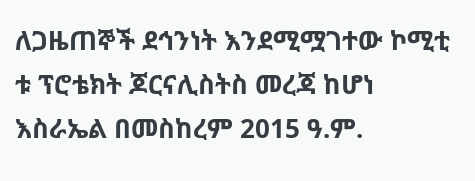ለጋዜጠኞች ደኅንነት እንደሚሟገተው ኮሚቲ ቱ ፕሮቴክት ጆርናሊስትስ መረጃ ከሆነ እስራኤል በመስከረም 2015 ዓ.ም.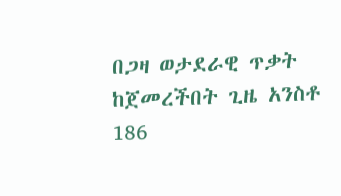በጋዛ ወታደራዊ ጥቃት ከጀመረችበት ጊዜ አንስቶ 186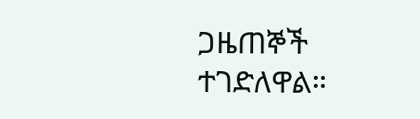ጋዜጠኞች ተገድለዋል።